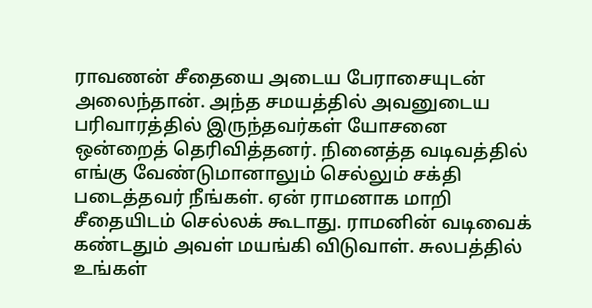ராவணன் சீதையை அடைய பேராசையுடன் அலைந்தான். அந்த சமயத்தில் அவனுடைய பரிவாரத்தில் இருந்தவர்கள் யோசனை ஒன்றைத் தெரிவித்தனர். நினைத்த வடிவத்தில் எங்கு வேண்டுமானாலும் செல்லும் சக்தி படைத்தவர் நீங்கள். ஏன் ராமனாக மாறி சீதையிடம் செல்லக் கூடாது. ராமனின் வடிவைக் கண்டதும் அவள் மயங்கி விடுவாள். சுலபத்தில் உங்கள்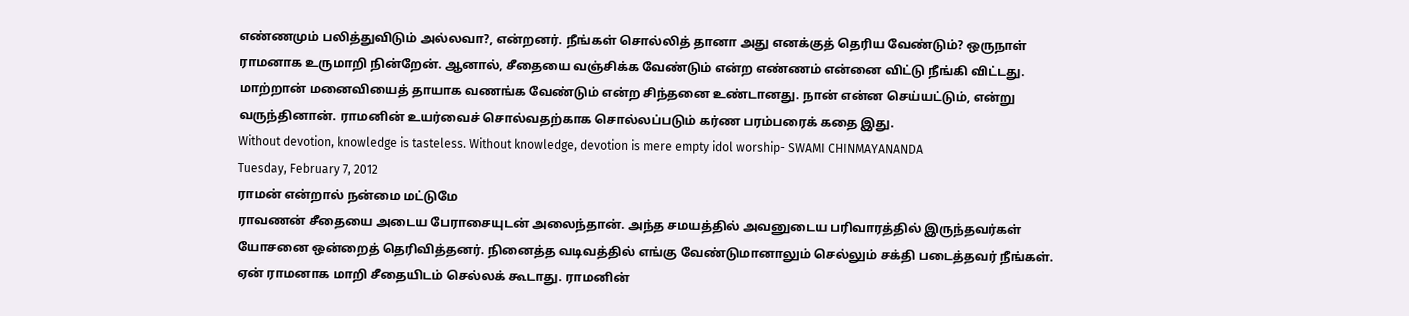எண்ணமும் பலித்துவிடும் அல்லவா?, என்றனர். நீங்கள் சொல்லித் தானா அது எனக்குத் தெரிய வேண்டும்? ஒருநாள் ராமனாக உருமாறி நின்றேன். ஆனால், சீதையை வஞ்சிக்க வேண்டும் என்ற எண்ணம் என்னை விட்டு நீங்கி விட்டது. மாற்றான் மனைவியைத் தாயாக வணங்க வேண்டும் என்ற சிந்தனை உண்டானது. நான் என்ன செய்யட்டும், என்று வருந்தினான். ராமனின் உயர்வைச் சொல்வதற்காக சொல்லப்படும் கர்ண பரம்பரைக் கதை இது.
Without devotion, knowledge is tasteless. Without knowledge, devotion is mere empty idol worship- SWAMI CHINMAYANANDA
Tuesday, February 7, 2012
ராமன் என்றால் நன்மை மட்டுமே
ராவணன் சீதையை அடைய பேராசையுடன் அலைந்தான். அந்த சமயத்தில் அவனுடைய பரிவாரத்தில் இருந்தவர்கள் யோசனை ஒன்றைத் தெரிவித்தனர். நினைத்த வடிவத்தில் எங்கு வேண்டுமானாலும் செல்லும் சக்தி படைத்தவர் நீங்கள். ஏன் ராமனாக மாறி சீதையிடம் செல்லக் கூடாது. ராமனின்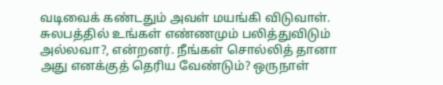வடிவைக் கண்டதும் அவள் மயங்கி விடுவாள். சுலபத்தில் உங்கள் எண்ணமும் பலித்துவிடும் அல்லவா?, என்றனர். நீங்கள் சொல்லித் தானா அது எனக்குத் தெரிய வேண்டும்? ஒருநாள்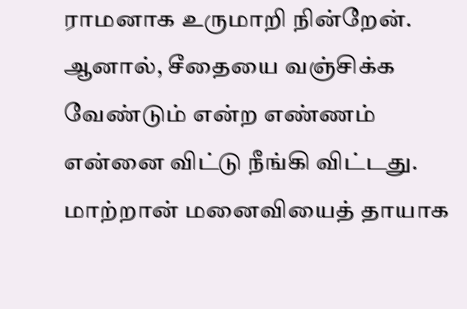ராமனாக உருமாறி நின்றேன். ஆனால், சீதையை வஞ்சிக்க வேண்டும் என்ற எண்ணம் என்னை விட்டு நீங்கி விட்டது. மாற்றான் மனைவியைத் தாயாக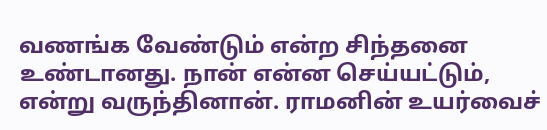வணங்க வேண்டும் என்ற சிந்தனை உண்டானது. நான் என்ன செய்யட்டும், என்று வருந்தினான். ராமனின் உயர்வைச்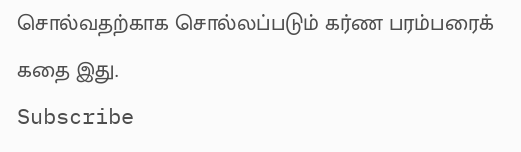சொல்வதற்காக சொல்லப்படும் கர்ண பரம்பரைக் கதை இது.
Subscribe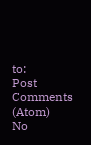to:
Post Comments (Atom)
No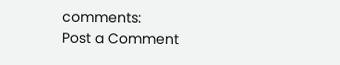comments:
Post a Comment